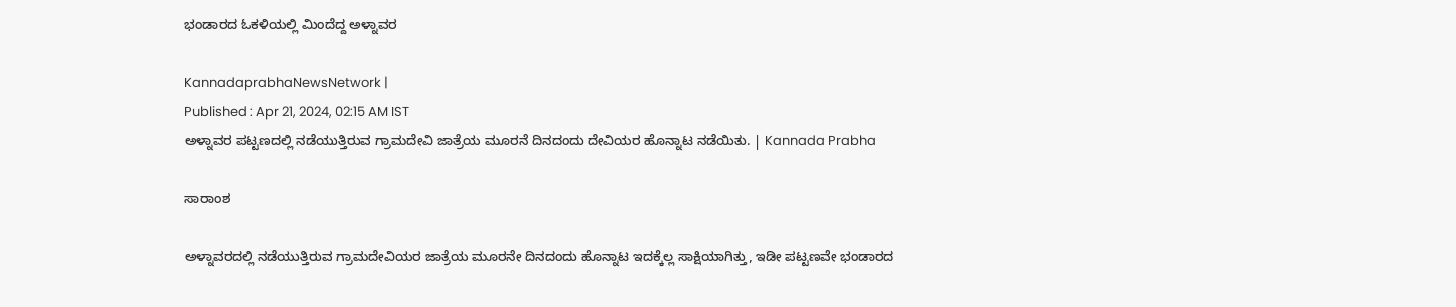ಭಂಡಾರದ ಓಕಳಿಯಲ್ಲಿ ಮಿಂದೆದ್ದ ಅಳ್ನಾವರ

KannadaprabhaNewsNetwork |
Published : Apr 21, 2024, 02:15 AM IST
ಅಳ್ನಾವರ ಪಟ್ಟಣದಲ್ಲಿ ನಡೆಯುತ್ತಿರುವ ಗ್ರಾಮದೇವಿ ಜಾತ್ರೆಯ ಮೂರನೆ ದಿನದಂದು ದೇವಿಯರ ಹೊನ್ನಾಟ ನಡೆಯಿತು. | Kannada Prabha

ಸಾರಾಂಶ

ಅಳ್ನಾವರದಲ್ಲಿ ನಡೆಯುತ್ತಿರುವ ಗ್ರಾಮದೇವಿಯರ ಜಾತ್ರೆಯ ಮೂರನೇ ದಿನದಂದು ಹೊನ್ನಾಟ ಇದಕ್ಕೆಲ್ಲ ಸಾಕ್ಷಿಯಾಗಿತ್ತು, ಇಡೀ ಪಟ್ಟಣವೇ ಭಂಡಾರದ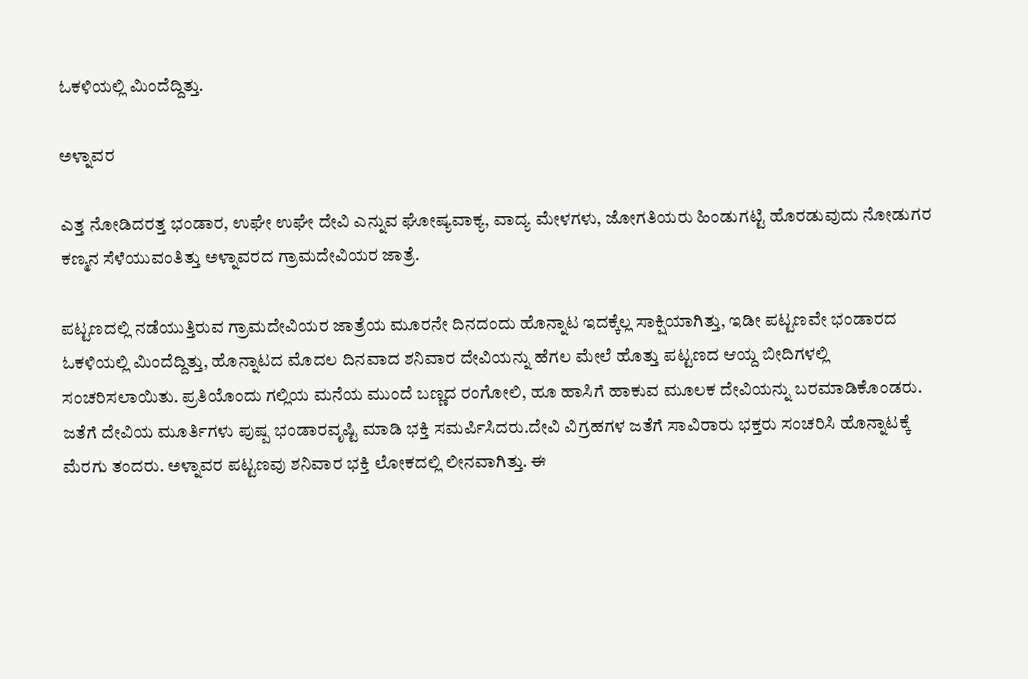ಓಕಳಿಯಲ್ಲಿ ಮಿಂದೆದ್ದಿತ್ತು.

ಅಳ್ನಾವರ

ಎತ್ತ ನೋಡಿದರತ್ತ ಭಂಡಾರ, ಉಘೇ ಉಘೇ ದೇವಿ ಎನ್ನುವ ಘೋಷ್ಯವಾಕ್ಯ, ವಾದ್ಯ ಮೇಳಗಳು, ಜೋಗತಿಯರು ಹಿಂಡುಗಟ್ಟಿ ಹೊರಡುವುದು ನೋಡುಗರ ಕಣ್ಮನ ಸೆಳೆಯುವಂತಿತ್ತು ಅಳ್ನಾವರದ ಗ್ರಾಮದೇವಿಯರ ಜಾತ್ರೆ.

ಪಟ್ಟಣದಲ್ಲಿ ನಡೆಯುತ್ತಿರುವ ಗ್ರಾಮದೇವಿಯರ ಜಾತ್ರೆಯ ಮೂರನೇ ದಿನದಂದು ಹೊನ್ನಾಟ ಇದಕ್ಕೆಲ್ಲ ಸಾಕ್ಷಿಯಾಗಿತ್ತು, ಇಡೀ ಪಟ್ಟಣವೇ ಭಂಡಾರದ ಓಕಳಿಯಲ್ಲಿ ಮಿಂದೆದ್ದಿತ್ತು, ಹೊನ್ನಾಟದ ಮೊದಲ ದಿನವಾದ ಶನಿವಾರ ದೇವಿಯನ್ನು ಹೆಗಲ ಮೇಲೆ ಹೊತ್ತು ಪಟ್ಟಣದ ಆಯ್ದ ಬೀದಿಗಳಲ್ಲಿ ಸಂಚರಿಸಲಾಯಿತು. ಪ್ರತಿಯೊಂದು ಗಲ್ಲಿಯ ಮನೆಯ ಮುಂದೆ ಬಣ್ಣದ ರಂಗೋಲಿ, ಹೂ ಹಾಸಿಗೆ ಹಾಕುವ ಮೂಲಕ ದೇವಿಯನ್ನು ಬರಮಾಡಿಕೊಂಡರು. ಜತೆಗೆ ದೇವಿಯ ಮೂರ್ತಿಗಳು ಪುಷ್ಪ ಭಂಡಾರವೃಷ್ಟಿ ಮಾಡಿ ಭಕ್ತಿ ಸಮರ್ಪಿಸಿದರು.ದೇವಿ ವಿಗ್ರಹಗಳ ಜತೆಗೆ ಸಾವಿರಾರು ಭಕ್ತರು ಸಂಚರಿಸಿ ಹೊನ್ನಾಟಕ್ಕೆ ಮೆರಗು ತಂದರು. ಅಳ್ನಾವರ ಪಟ್ಟಣವು ಶನಿವಾರ ಭಕ್ತಿ ಲೋಕದಲ್ಲಿ ಲೀನವಾಗಿತ್ತು. ಈ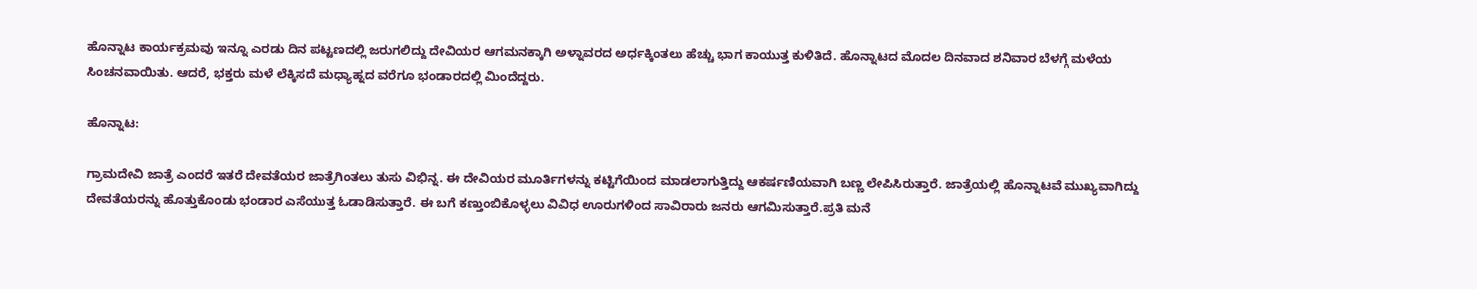ಹೊನ್ನಾಟ ಕಾರ್ಯಕ್ರಮವು ಇನ್ನೂ ಎರಡು ದಿನ ಪಟ್ಟಣದಲ್ಲಿ ಜರುಗಲಿದ್ದು ದೇವಿಯರ ಆಗಮನಕ್ಕಾಗಿ ಅಳ್ನಾವರದ ಅರ್ಧಕ್ಕಿಂತಲು ಹೆಚ್ಚು ಭಾಗ ಕಾಯುತ್ತ ಕುಳಿತಿದೆ. ಹೊನ್ನಾಟದ ಮೊದಲ ದಿನವಾದ ಶನಿವಾರ ಬೆಳಗ್ಗೆ ಮಳೆಯ ಸಿಂಚನವಾಯಿತು. ಆದರೆ, ಭಕ್ತರು ಮಳೆ ಲೆಕ್ಕಿಸದೆ ಮಧ್ಯಾಹ್ನದ ವರೆಗೂ ಭಂಡಾರದಲ್ಲಿ ಮಿಂದೆದ್ದರು.

ಹೊನ್ನಾಟ:

ಗ್ರಾಮದೇವಿ ಜಾತ್ರೆ ಎಂದರೆ ಇತರೆ ದೇವತೆಯರ ಜಾತ್ರೆಗಿಂತಲು ತುಸು ವಿಭಿನ್ನ. ಈ ದೇವಿಯರ ಮೂರ್ತಿಗಳನ್ನು ಕಟ್ಟಿಗೆಯಿಂದ ಮಾಡಲಾಗುತ್ತಿದ್ದು ಆಕರ್ಷಣಿಯವಾಗಿ ಬಣ್ಣ ಲೇಪಿಸಿರುತ್ತಾರೆ. ಜಾತ್ರೆಯಲ್ಲಿ ಹೊನ್ನಾಟವೆ ಮುಖ್ಯವಾಗಿದ್ದು ದೇವತೆಯರನ್ನು ಹೊತ್ತುಕೊಂಡು ಭಂಡಾರ ಎಸೆಯುತ್ತ ಓಡಾಡಿಸುತ್ತಾರೆ. ಈ ಬಗೆ ಕಣ್ತುಂಬಿಕೊಳ್ಳಲು ವಿವಿಧ ಊರುಗಳಿಂದ ಸಾವಿರಾರು ಜನರು ಆಗಮಿಸುತ್ತಾರೆ.ಪ್ರತಿ ಮನೆ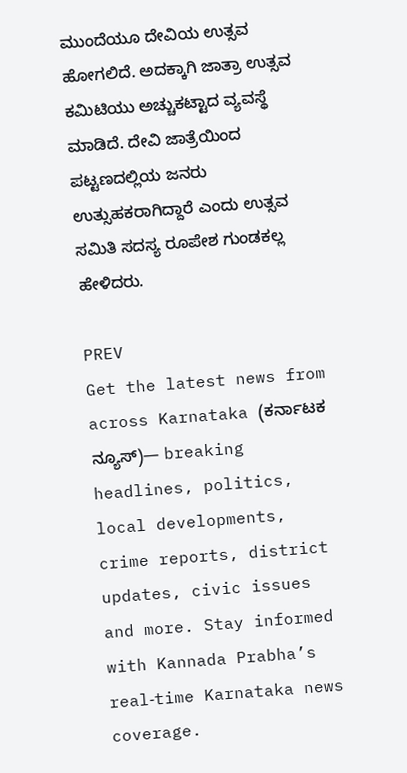ಮುಂದೆಯೂ ದೇವಿಯ ಉತ್ಸವ ಹೋಗಲಿದೆ. ಅದಕ್ಕಾಗಿ ಜಾತ್ರಾ ಉತ್ಸವ ಕಮಿಟಿಯು ಅಚ್ಚುಕಟ್ಟಾದ ವ್ಯವಸ್ಥೆ ಮಾಡಿದೆ. ದೇವಿ ಜಾತ್ರೆಯಿಂದ ಪಟ್ಟಣದಲ್ಲಿಯ ಜನರು ಉತ್ಸುಹಕರಾಗಿದ್ದಾರೆ ಎಂದು ಉತ್ಸವ ಸಮಿತಿ ಸದಸ್ಯ ರೂಪೇಶ ಗುಂಡಕಲ್ಲ ಹೇಳಿದರು.

PREV
Get the latest news from across Karnataka (ಕರ್ನಾಟಕ ನ್ಯೂಸ್)— breaking headlines, politics, local developments, crime reports, district updates, civic issues and more. Stay informed with Kannada Prabha’s real‑time Karnataka news coverage.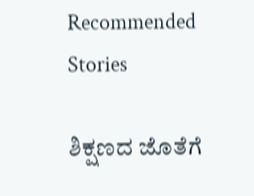Recommended Stories

ಶಿಕ್ಷಣದ ಜೊತೆಗೆ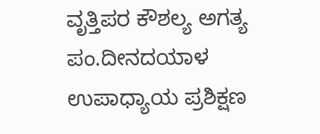ವೃತ್ತಿಪರ ಕೌಶಲ್ಯ ಅಗತ್ಯ
ಪಂ.ದೀನದಯಾಳ ಉಪಾಧ್ಯಾಯ ಪ್ರಶಿಕ್ಷಣ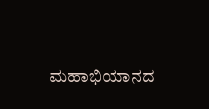ಮಹಾಭಿಯಾನದ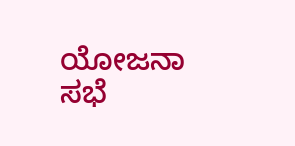ಯೋಜನಾ ಸಭೆ